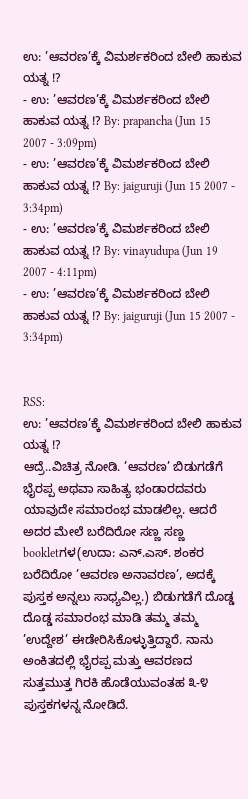ಉ: ’ಆವರಣ’ಕ್ಕೆ ವಿಮರ್ಶಕರಿಂದ ಬೇಲಿ ಹಾಕುವ ಯತ್ನ !?
- ಉ: ’ಆವರಣ’ಕ್ಕೆ ವಿಮರ್ಶಕರಿಂದ ಬೇಲಿ ಹಾಕುವ ಯತ್ನ !? By: prapancha (Jun 15 2007 - 3:09pm)
- ಉ: ’ಆವರಣ’ಕ್ಕೆ ವಿಮರ್ಶಕರಿಂದ ಬೇಲಿ ಹಾಕುವ ಯತ್ನ !? By: jaiguruji (Jun 15 2007 - 3:34pm)
- ಉ: ’ಆವರಣ’ಕ್ಕೆ ವಿಮರ್ಶಕರಿಂದ ಬೇಲಿ ಹಾಕುವ ಯತ್ನ !? By: vinayudupa (Jun 19 2007 - 4:11pm)
- ಉ: ’ಆವರಣ’ಕ್ಕೆ ವಿಮರ್ಶಕರಿಂದ ಬೇಲಿ ಹಾಕುವ ಯತ್ನ !? By: jaiguruji (Jun 15 2007 - 3:34pm)


RSS:
ಉ: ’ಆವರಣ’ಕ್ಕೆ ವಿಮರ್ಶಕರಿಂದ ಬೇಲಿ ಹಾಕುವ ಯತ್ನ !?
ಆದ್ರೆ..ವಿಚಿತ್ರ ನೋಡಿ. ’ಆವರಣ’ ಬಿಡುಗಡೆಗೆ ಭೈರಪ್ಪ ಅಥವಾ ಸಾಹಿತ್ಯ ಭಂಡಾರದವರು ಯಾವುದೇ ಸಮಾರಂಭ ಮಾಡಲಿಲ್ಲ. ಆದರೆ ಅದರ ಮೇಲೆ ಬರೆದಿರೋ ಸಣ್ಣ ಸಣ್ಣ bookletಗಳ(ಉದಾ: ಎನ್.ಎಸ್. ಶಂಕರ ಬರೆದಿರೋ ’ಆವರಣ ಅನಾವರಣ’, ಅದಕ್ಕೆ ಪುಸ್ತಕ ಅನ್ನಲು ಸಾಧ್ಯವಿಲ್ಲ.) ಬಿಡುಗಡೆಗೆ ದೊಡ್ಡ ದೊಡ್ಡ ಸಮಾರಂಭ ಮಾಡಿ ತಮ್ಮ ತಮ್ಮ ’ಉದ್ದೇಶ’ ಈಡೇರಿಸಿಕೊಳ್ಳುತ್ತಿದ್ದಾರೆ. ನಾನು ಅಂಕಿತದಲ್ಲಿ ಭೈರಪ್ಪ ಮತ್ತು ಆವರಣದ ಸುತ್ತಮುತ್ತ ಗಿರಕಿ ಹೊಡೆಯುವಂತಹ ೩-೪ ಪುಸ್ತಕಗಳನ್ನ ನೋಡಿದೆ.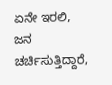ಏನೇ ಇರಲಿ, ಜನ ಚರ್ಚಿಸುತ್ತಿದ್ದಾರೆ,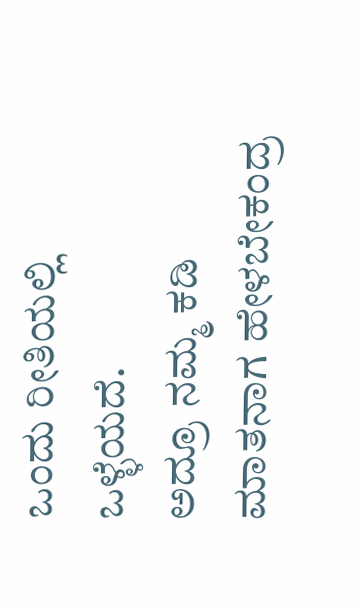ಒಂದು ರೀತಿಯಲ್ಲಿ ಒಳ್ಳೆಯದೆ.
ಅದ್ರೂ ನಮ್ಮ ಕಡಿ ಮಾತನಾಗ ಹೇಳಬೇಕಂದ್ರ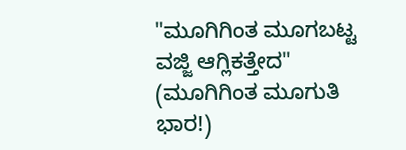"ಮೂಗಿಗಿಂತ ಮೂಗಬಟ್ಟ ವಜ್ಜಿ ಆಗ್ಲಿಕತ್ತೇದ" (ಮೂಗಿಗಿಂತ ಮೂಗುತಿ ಭಾರ!)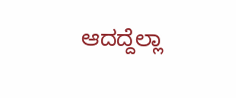ಆದದ್ದೆಲ್ಲಾ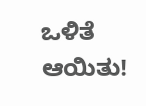ಒಳಿತೆ ಆಯಿತು!